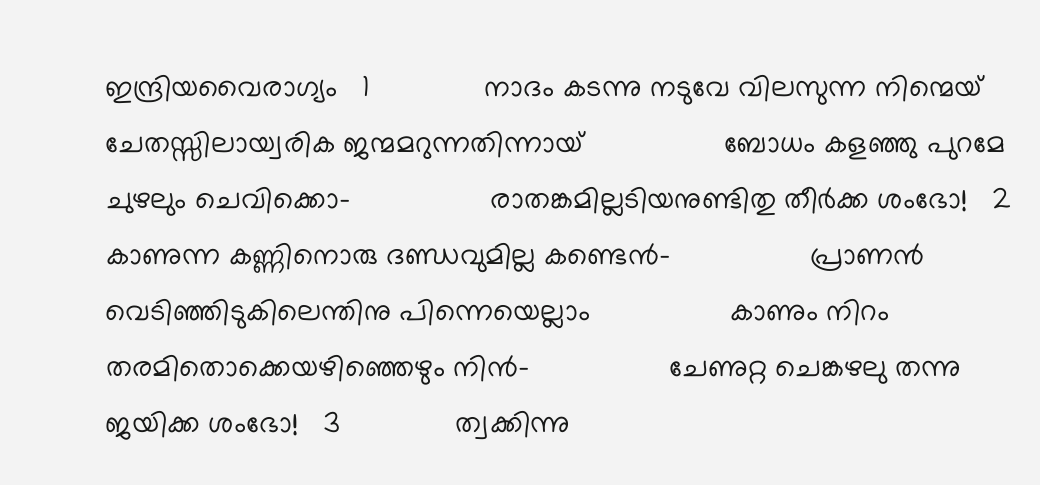ഇന്ദ്രിയവൈരാഗ്യം   1              നാദം കടന്നു നടുവേ വിലസുന്ന നിന്മെയ്                 ചേതസ്സിലായ്വരിക ജന്മമറുന്നതിന്നായ്                 ബോധം കളഞ്ഞു പുറമേ ചുഴലും ചെവിക്കൊ-                 രാതങ്കമില്ലടിയനുണ്ടിതു തീര്‍ക്ക ശംഭോ!   2              കാണുന്ന കണ്ണിനൊരു ദണ്ഡവുമില്ല കണ്ടെന്‍-                 പ്രാണന്‍ വെടിഞ്ഞിടുകിലെന്തിനു പിന്നെയെല്ലാം                 കാണും നിറം തരമിതൊക്കെയഴിഞ്ഞെഴും നിന്‍-                 ചേണുറ്റ ചെങ്കഴലു തന്നു ജയിക്ക ശംഭോ!   3              ത്വക്കിന്നു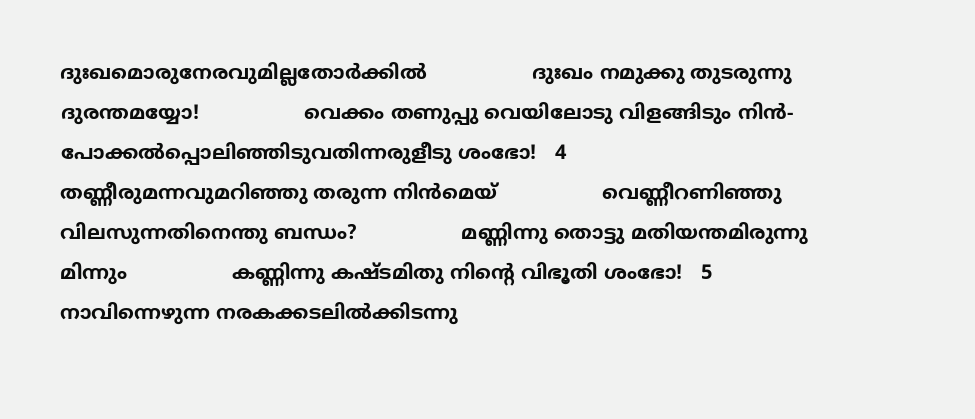ദുഃഖമൊരുനേരവുമില്ലതോര്‍ക്കില്‍                 ദുഃഖം നമുക്കു തുടരുന്നു ദുരന്തമയ്യോ!                 വെക്കം തണുപ്പു വെയിലോടു വിളങ്ങിടും നിന്‍-                 പോക്കല്‍പ്പൊലിഞ്ഞിടുവതിന്നരുളീടു ശംഭോ!   4              തണ്ണീരുമന്നവുമറിഞ്ഞു തരുന്ന നിന്‍മെയ്                 വെണ്ണീറണിഞ്ഞു വിലസുന്നതിനെന്തു ബന്ധം?                 മണ്ണിന്നു തൊട്ടു മതിയന്തമിരുന്നു മിന്നും                 കണ്ണിന്നു കഷ്ടമിതു നിന്‍റെ വിഭൂതി ശംഭോ!   5              നാവിന്നെഴുന്ന നരകക്കടലില്‍ക്കിടന്നു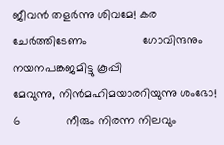ജീവന്‍ തളര്‍ന്നു ശിവമേ! കര ചേര്‍ത്തിടേണം                 ഗോവിന്ദനും നയനപങ്കജമിട്ടു കൂപ്പി                 മേവുന്നു, നിന്‍മഹിമയാരറിയുന്നു ശംഭോ!   6              നീരും നിരന്ന നിലവും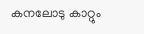കനലോടു കാറ്റും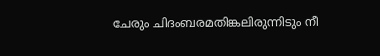ചേരും ചിദംബരമതിങ്കലിരുന്നിടും നീ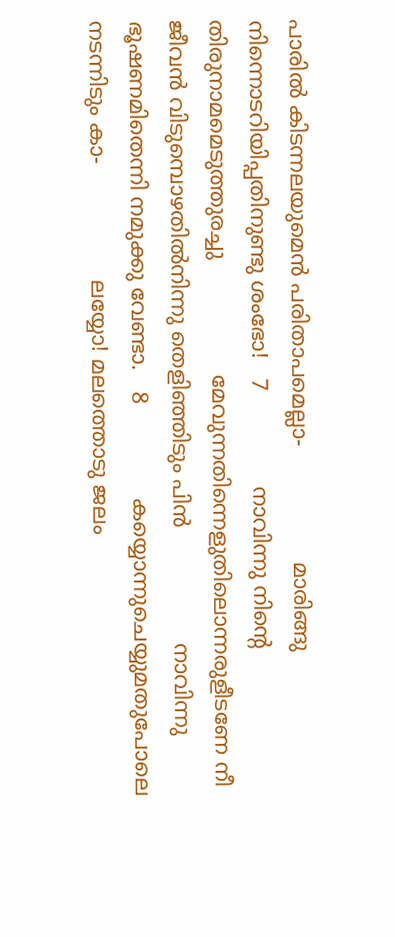പാരില്‍ കിടന്നലയുമെന്‍ പരിതാപമെല്ലാ-                 മാരിങ്ങു നിന്നൊടറിയിപ്പതിനുണ്ടു ശംഭോ!   7              നാവിന്നു നിന്‍റെ തിരുനാമമെടുത്തുരച്ചു                 മേവുന്നതിന്നെളുതിലൊന്നരുളീടണേ നീ                 ജീവന്‍ വിടുമ്പൊഴതില്‍നിന്നു തെളിഞ്ഞിടും പിന്‍                 നാവിന്നു ഭൂഷണമിതെന്നി നമുക്കു വേണ്ടാ.   8              കയ്യൊന്നുചെയ്യുമതുപോലെ നടന്നിടും കാ-                 ലയ്യോ! മലത്തൊടു ജലം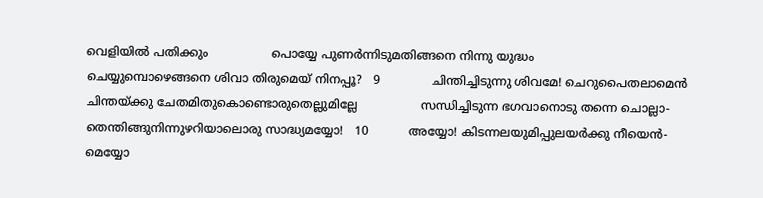വെളിയില്‍ പതിക്കും                 പൊയ്യേ പുണര്‍ന്നിടുമതിങ്ങനെ നിന്നു യുദ്ധം                 ചെയ്യുമ്പൊഴെങ്ങനെ ശിവാ തിരുമെയ് നിനപ്പൂ?   9              ചിന്തിച്ചിടുന്നു ശിവമേ! ചെറുപൈതലാമെന്‍                 ചിന്തയ്ക്കു ചേതമിതുകൊണ്ടൊരുതെല്ലുമില്ലേ                 സന്ധിച്ചിടുന്ന ഭഗവാനൊടു തന്നെ ചൊല്ലാ-                 തെന്തിങ്ങുനിന്നുഴറിയാലൊരു സാദ്ധ്യമയ്യോ!   10           അയ്യോ! കിടന്നലയുമിപ്പുലയര്‍ക്കു നീയെന്‍-                 മെയ്യോ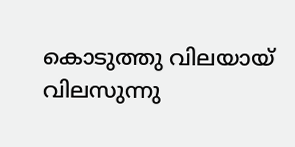കൊടുത്തു വിലയായ് വിലസുന്നു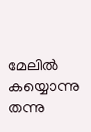മേലില്‍                 കയ്യൊന്നു തന്നു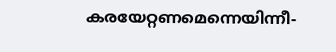കരയേറ്റണമെന്നെയിന്നീ-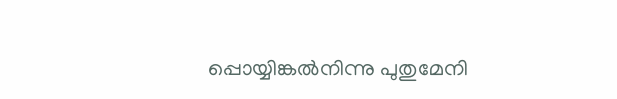പ്പൊയ്യിങ്കല്‍നിന്നു പുതുമേനി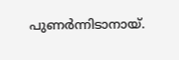പുണര്‍ന്നിടാനായ്.